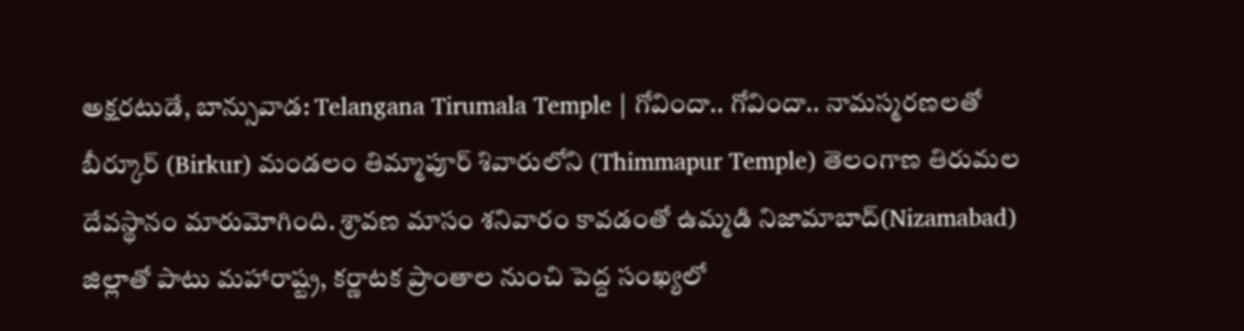అక్షరటుడే, బాన్సువాడ: Telangana Tirumala Temple | గోవిందా.. గోవిందా.. నామస్మరణలతో బీర్కూర్ (Birkur) మండలం తిమ్మాపూర్ శివారులోని (Thimmapur Temple) తెలంగాణ తిరుమల దేవస్థానం మారుమోగింది. శ్రావణ మాసం శనివారం కావడంతో ఉమ్మడి నిజామాబాద్(Nizamabad) జిల్లాతో పాటు మహారాష్ట్ర, కర్ణాటక ప్రాంతాల నుంచి పెద్ద సంఖ్యలో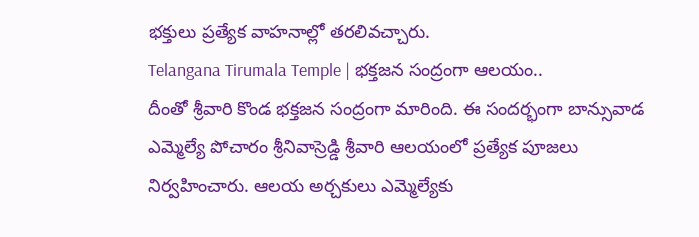భక్తులు ప్రత్యేక వాహనాల్లో తరలివచ్చారు.
Telangana Tirumala Temple | భక్తజన సంద్రంగా ఆలయం..
దీంతో శ్రీవారి కొండ భక్తజన సంద్రంగా మారింది. ఈ సందర్భంగా బాన్సువాడ ఎమ్మెల్యే పోచారం శ్రీనివాస్రెడ్డి శ్రీవారి ఆలయంలో ప్రత్యేక పూజలు నిర్వహించారు. ఆలయ అర్చకులు ఎమ్మెల్యేకు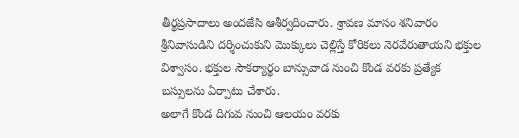తీర్థప్రసాదాలు అందజేసి ఆశీర్వదించారు. శ్రావణ మాసం శనివారం శ్రీనివాసుడిని దర్శించుకుని మొక్కులు చెల్లిస్తే కోరికలు నెరవేరుతాయని భక్తుల విశ్వాసం. భక్తుల సౌకర్యార్థం బాన్సువాడ నుంచి కొండ వరకు ప్రత్యేక బస్సులను ఏర్పాటు చేశారు.
అలాగే కొండ దిగువ నుంచి ఆలయం వరకు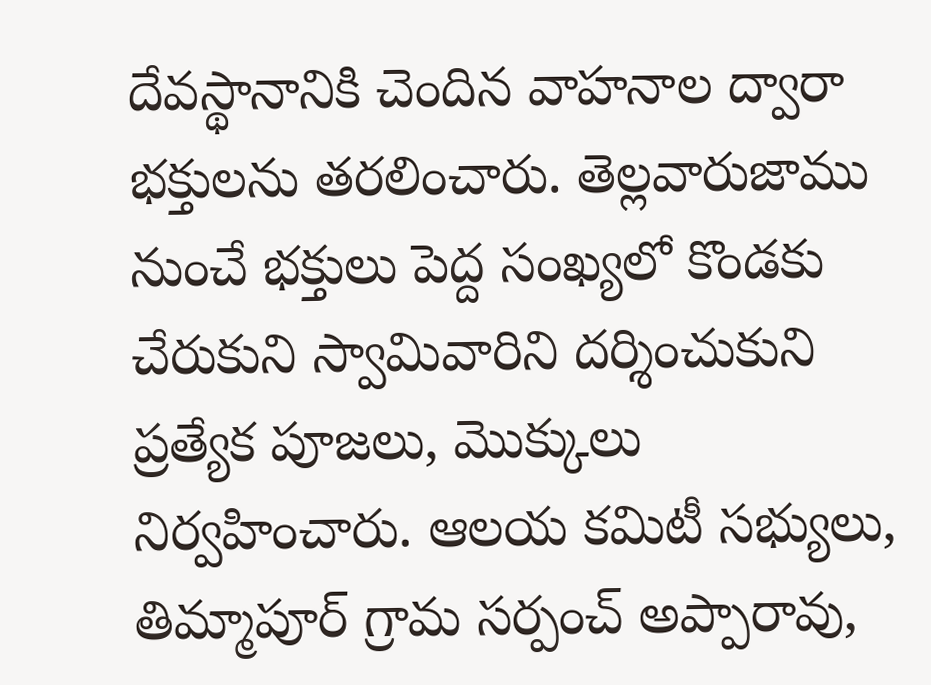దేవస్థానానికి చెందిన వాహనాల ద్వారా భక్తులను తరలించారు. తెల్లవారుజాము నుంచే భక్తులు పెద్ద సంఖ్యలో కొండకు చేరుకుని స్వామివారిని దర్శించుకుని ప్రత్యేక పూజలు, మొక్కులు నిర్వహించారు. ఆలయ కమిటీ సభ్యులు, తిమ్మాపూర్ గ్రామ సర్పంచ్ అప్పారావు,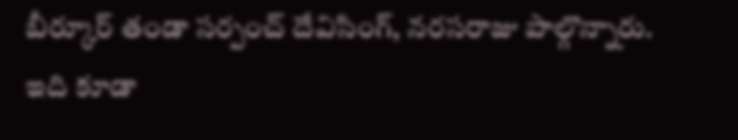బీర్కూర్ తండా సర్పంచ్ దేవిసింగ్, నరసరాజు పాల్గొన్నారు.
ఇది కూడా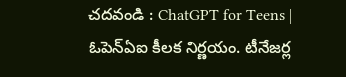చదవండి : ChatGPT for Teens | ఓపెన్ఏఐ కీలక నిర్ణయం. టీనేజర్ల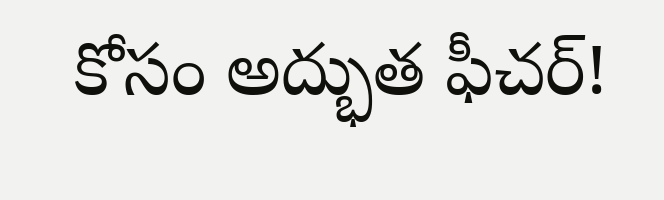కోసం అద్భుత ఫీచర్!